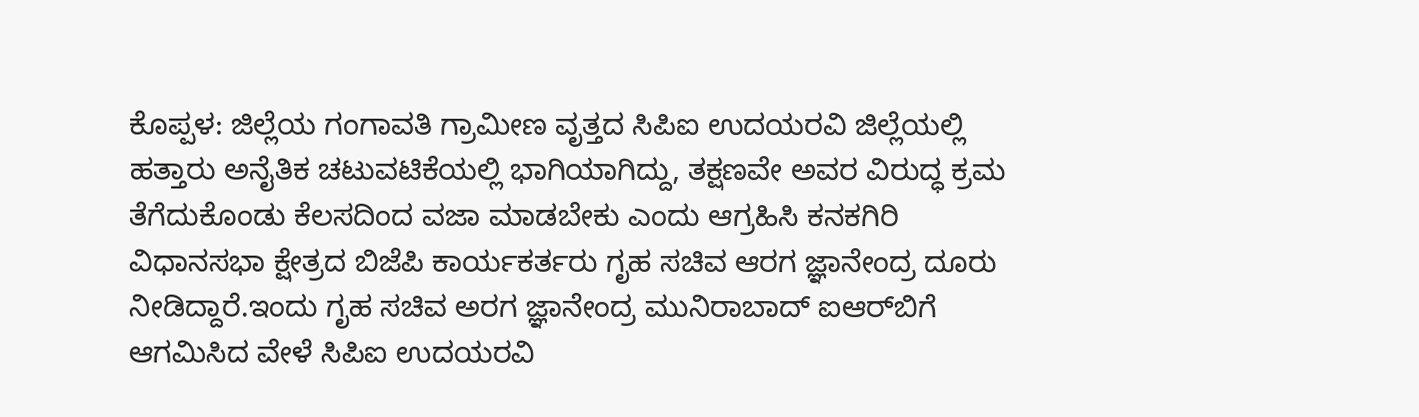ಕೊಪ್ಪಳ: ಜಿಲ್ಲೆಯ ಗಂಗಾವತಿ ಗ್ರಾಮೀಣ ವೃತ್ತದ ಸಿಪಿಐ ಉದಯರವಿ ಜಿಲ್ಲೆಯಲ್ಲಿ ಹತ್ತಾರು ಅನೈತಿಕ ಚಟುವಟಿಕೆಯಲ್ಲಿ ಭಾಗಿಯಾಗಿದ್ದು, ತಕ್ಷಣವೇ ಅವರ ವಿರುದ್ಧ ಕ್ರಮ ತೆಗೆದುಕೊಂಡು ಕೆಲಸದಿಂದ ವಜಾ ಮಾಡಬೇಕು ಎಂದು ಆಗ್ರಹಿಸಿ ಕನಕಗಿರಿ ವಿಧಾನಸಭಾ ಕ್ಷೇತ್ರದ ಬಿಜೆಪಿ ಕಾರ್ಯಕರ್ತರು ಗೃಹ ಸಚಿವ ಆರಗ ಜ್ಞಾನೇಂದ್ರ ದೂರು ನೀಡಿದ್ದಾರೆ.ಇಂದು ಗೃಹ ಸಚಿವ ಅರಗ ಜ್ಞಾನೇಂದ್ರ ಮುನಿರಾಬಾದ್ ಐಆರ್‌ಬಿಗೆ ಆಗಮಿಸಿದ ವೇಳೆ ಸಿಪಿಐ ಉದಯರವಿ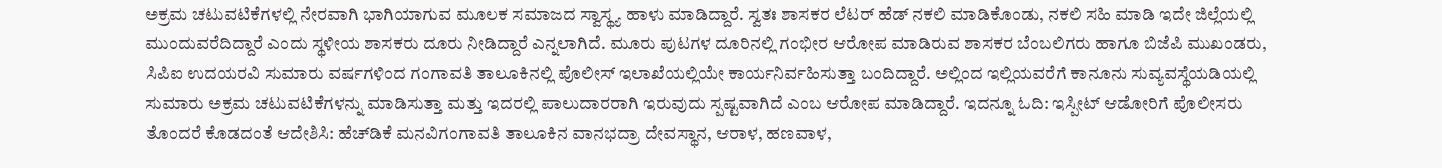ಅಕ್ರಮ ಚಟುವಟಿಕೆಗಳಲ್ಲಿ ನೇರವಾಗಿ ಭಾಗಿಯಾಗುವ ಮೂಲಕ ಸಮಾಜದ ಸ್ವಾಸ್ಥ್ಯ ಹಾಳು ಮಾಡಿದ್ದಾರೆ. ಸ್ವತಃ ಶಾಸಕರ ಲೆಟರ್ ಹೆಡ್‌ ನಕಲಿ ಮಾಡಿಕೊಂಡು, ನಕಲಿ ಸಹಿ ಮಾಡಿ ಇದೇ ಜಿಲ್ಲೆಯಲ್ಲಿ ಮುಂದುವರೆದಿದ್ದಾರೆ ಎಂದು ಸ್ಥಳೀಯ ಶಾಸಕರು ದೂರು ನೀಡಿದ್ದಾರೆ ಎನ್ನಲಾಗಿದೆ. ಮೂರು ಪುಟಗಳ ದೂರಿನಲ್ಲಿ ಗಂಭೀರ ಆರೋಪ ಮಾಡಿರುವ ಶಾಸಕರ ಬೆಂಬಲಿಗರು ಹಾಗೂ ಬಿಜೆಪಿ ಮುಖಂಡರು, ಸಿಪಿಐ ಉದಯರವಿ ಸುಮಾರು ವರ್ಷಗಳಿಂದ ಗಂಗಾವತಿ ತಾಲೂಕಿನಲ್ಲಿ ಪೊಲೀಸ್ ಇಲಾಖೆಯಲ್ಲಿಯೇ ಕಾರ್ಯನಿರ್ವಹಿಸುತ್ತಾ ಬಂದಿದ್ದಾರೆ. ಅಲ್ಲಿಂದ ಇಲ್ಲಿಯವರೆಗೆ ಕಾನೂನು ಸುವ್ಯವಸ್ಥೆಯಡಿಯಲ್ಲಿ ಸುಮಾರು ಅಕ್ರಮ ಚಟುವಟಿಕೆಗಳನ್ನು ಮಾಡಿಸುತ್ತಾ ಮತ್ತು ಇದರಲ್ಲಿ ಪಾಲುದಾರರಾಗಿ ಇರುವುದು ಸ್ಪಷ್ಟವಾಗಿದೆ ಎಂಬ ಆರೋಪ ಮಾಡಿದ್ದಾರೆ. ಇದನ್ನೂ ಓದಿ: ಇಸ್ಪೀಟ್ ಆಡೋರಿಗೆ ಪೊಲೀಸರು ತೊಂದರೆ ಕೊಡದಂತೆ ಆದೇಶಿಸಿ: ಹೆಚ್‌ಡಿಕೆ ಮನವಿಗಂಗಾವತಿ ತಾಲೂಕಿನ ವಾನಭದ್ರಾ ದೇವಸ್ಥಾನ, ಆರಾಳ, ಹಣವಾಳ,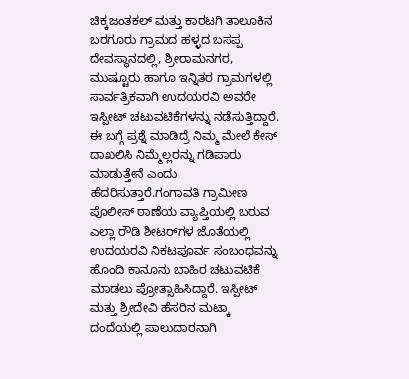ಚಿಕ್ಕಜಂತಕಲ್ ಮತ್ತು ಕಾರಟಗಿ ತಾಲೂಕಿನ ಬರಗೂರು ಗ್ರಾಮದ ಹಳ್ಳದ ಬಸಪ್ಪ ದೇವಸ್ಥಾನದಲ್ಲಿ, ಶ್ರೀರಾಮನಗರ, ಮುಷ್ಟೂರು ಹಾಗೂ ಇನ್ನಿತರ ಗ್ರಾಮಗಳಲ್ಲಿ ಸಾರ್ವತ್ರಿಕವಾಗಿ ಉದಯರವಿ ಅವರೇ ಇಸ್ಪೀಟ್ ಚಟುವಟಿಕೆಗಳನ್ನು ನಡೆಸುತ್ತಿದ್ದಾರೆ. ಈ ಬಗ್ಗೆ ಪ್ರಶ್ನೆ ಮಾಡಿದ್ರೆ ನಿಮ್ಮ ಮೇಲೆ ಕೇಸ್ ದಾಖಲಿಸಿ ನಿಮ್ಮೆಲ್ಲರನ್ನು ಗಡಿಪಾರು ಮಾಡುತ್ತೇನೆ ಎಂದು ಹೆದರಿಸುತ್ತಾರೆ.ಗಂಗಾವತಿ ಗ್ರಾಮೀಣ ಪೊಲೀಸ್ ಠಾಣೆಯ ವ್ಯಾಪ್ತಿಯಲ್ಲಿ ಬರುವ ಎಲ್ಲಾ ರೌಡಿ ಶೀಟರ್‌ಗಳ ಜೊತೆಯಲ್ಲಿ ಉದಯರವಿ ನಿಕಟಪೂರ್ವ ಸಂಬಂಧವನ್ನು ಹೊಂದಿ ಕಾನೂನು ಬಾಹಿರ ಚಟುವಟಿಕೆ ಮಾಡಲು ಪ್ರೋತ್ಸಾಹಿಸಿದ್ದಾರೆ. ಇಸ್ಪೀಟ್ ಮತ್ತು ಶ್ರೀದೇವಿ ಹೆಸರಿನ ಮಟ್ಕಾ ದಂದೆಯಲ್ಲಿ ಪಾಲುದಾರನಾಗಿ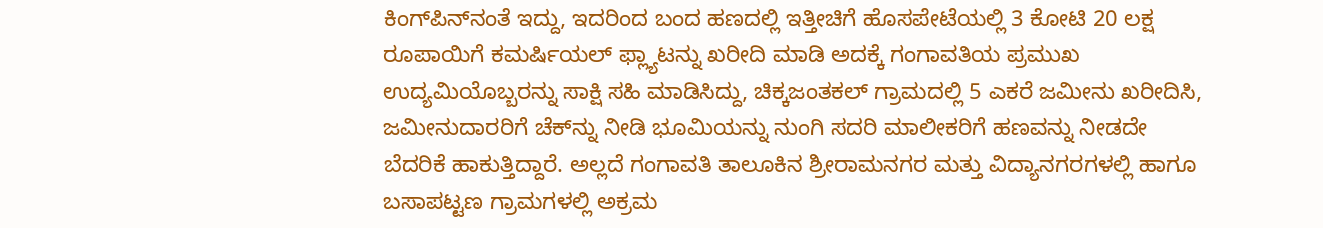ಕಿಂಗ್‍ಪಿನ್‍ನಂತೆ ಇದ್ದು, ಇದರಿಂದ ಬಂದ ಹಣದಲ್ಲಿ ಇತ್ತೀಚಿಗೆ ಹೊಸಪೇಟೆಯಲ್ಲಿ 3 ಕೋಟಿ 20 ಲಕ್ಷ ರೂಪಾಯಿಗೆ ಕಮರ್ಷಿಯಲ್ ಫ್ಲ್ಯಾಟನ್ನು ಖರೀದಿ ಮಾಡಿ ಅದಕ್ಕೆ ಗಂಗಾವತಿಯ ಪ್ರಮುಖ ಉದ್ಯಮಿಯೊಬ್ಬರನ್ನು ಸಾಕ್ಷಿ ಸಹಿ ಮಾಡಿಸಿದ್ದು, ಚಿಕ್ಕಜಂತಕಲ್ ಗ್ರಾಮದಲ್ಲಿ 5 ಎಕರೆ ಜಮೀನು ಖರೀದಿಸಿ, ಜಮೀನುದಾರರಿಗೆ ಚೆಕ್‍ನ್ನು ನೀಡಿ ಭೂಮಿಯನ್ನು ನುಂಗಿ ಸದರಿ ಮಾಲೀಕರಿಗೆ ಹಣವನ್ನು ನೀಡದೇ ಬೆದರಿಕೆ ಹಾಕುತ್ತಿದ್ದಾರೆ. ಅಲ್ಲದೆ ಗಂಗಾವತಿ ತಾಲೂಕಿನ ಶ್ರೀರಾಮನಗರ ಮತ್ತು ವಿದ್ಯಾನಗರಗಳಲ್ಲಿ ಹಾಗೂ ಬಸಾಪಟ್ಟಣ ಗ್ರಾಮಗಳಲ್ಲಿ ಅಕ್ರಮ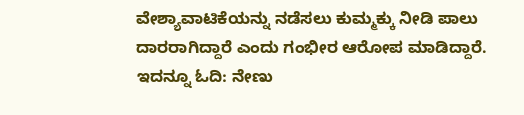ವೇಶ್ಯಾವಾಟಿಕೆಯನ್ನು ನಡೆಸಲು ಕುಮ್ಮಕ್ಕು ನೀಡಿ ಪಾಲು ದಾರರಾಗಿದ್ದಾರೆ ಎಂದು ಗಂಭೀರ ಆರೋಪ ಮಾಡಿದ್ದಾರೆ. ಇದನ್ನೂ ಓದಿ: ನೇಣು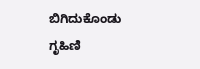ಬಿಗಿದುಕೊಂಡು ಗೃಹಿಣಿ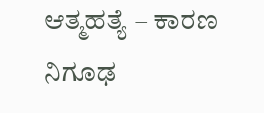ಆತ್ಮಹತ್ಯೆ – ಕಾರಣ ನಿಗೂಢ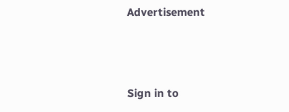Advertisement




Sign in to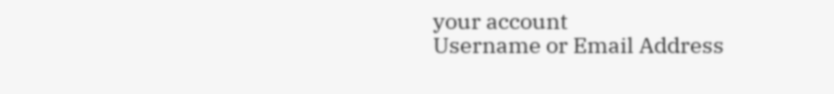your account
Username or Email Address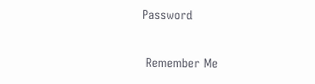Password

 Remember Me